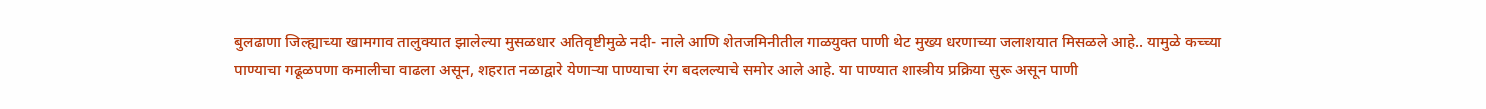बुलढाणा जिल्ह्याच्या खामगाव तालुक्यात झालेल्या मुसळधार अतिवृष्टीमुळे नदी- नाले आणि शेतजमिनीतील गाळयुक्त पाणी थेट मुख्य धरणाच्या जलाशयात मिसळले आहे.. यामुळे कच्च्या पाण्याचा गढूळपणा कमालीचा वाढला असून, शहरात नळाद्वारे येणाऱ्या पाण्याचा रंग बदलल्याचे समोर आले आहे. या पाण्यात शास्त्रीय प्रक्रिया सुरू असून पाणी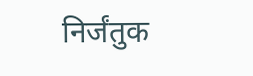निर्जंतुक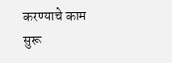करण्याचे काम सुरू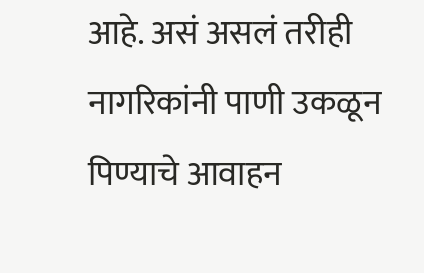आहे. असं असलं तरीही नागरिकांनी पाणी उकळून पिण्याचे आवाहन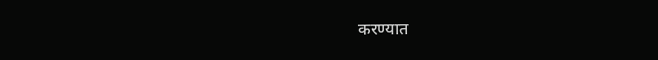करण्यात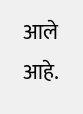आले आहे.